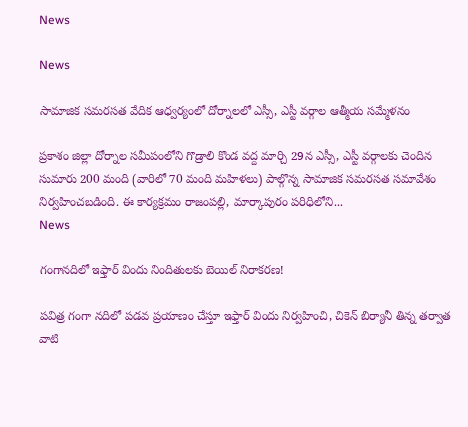News

News

సామాజిక సమరసత వేదిక ఆధ్వర్యంలో దోర్నాలలో ఎస్సీ, ఎస్టీ వర్గాల ఆత్మీయ సమ్మేళనం

ప్రకాశం జిల్లా దోర్నాల సమీపంలోని గొడ్రాలి కొండ వద్ద మార్చి 29న ఎస్సీ, ఎస్టీ వర్గాలకు చెందిన సుమారు 200 మంది (వారిలో 70 మంది మహిళలు) పాల్గొన్న సామాజిక సమరసత సమావేశం నిర్వహించబడింది. ఈ కార్యక్రమం రాజంపల్లి, మార్కాపురం పరిధిలోని...
News

గంగానదిలో ఇఫ్తార్ విందు నిందితులకు బెయిల్ నిరాకరణ!

పవిత్ర గంగా నదిలో పడవ ప్రయాణం చేస్తూ ఇఫ్తార్ విందు నిర్వహించి, చికెన్ బిర్యానీ తిన్న తర్వాత వాటి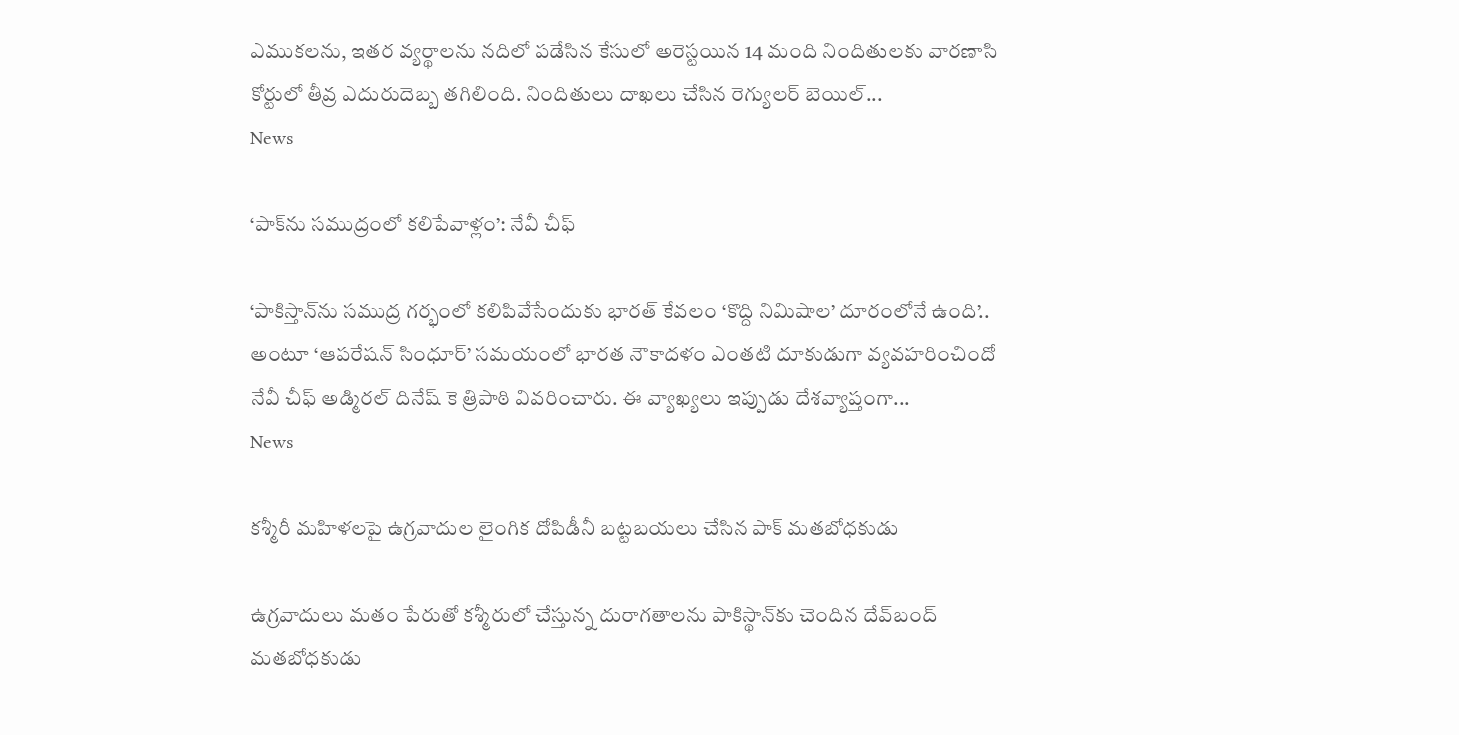ఎముకలను, ఇతర వ్యర్థాలను నదిలో పడేసిన కేసులో అరెస్టయిన 14 మంది నిందితులకు వారణాసి కోర్టులో తీవ్ర ఎదురుదెబ్బ తగిలింది. నిందితులు దాఖలు చేసిన రెగ్యులర్ బెయిల్...
News

‘పాక్‌ను సముద్రంలో కలిపేవాళ్లం’: నేవీ చీఫ్

‘పాకిస్తాన్‌ను సముద్ర గర్భంలో కలిపివేసేందుకు భారత్ కేవలం ‘కొద్ది నిమిషాల’ దూరంలోనే ఉంది’.. అంటూ ‘ఆపరేషన్ సింధూర్’ సమయంలో భారత నౌకాదళం ఎంతటి దూకుడుగా వ్యవహరించిందో నేవీ చీఫ్ అడ్మిరల్ దినేష్ కె త్రిపాఠి వివరించారు. ఈ వ్యాఖ్యలు ఇప్పుడు దేశవ్యాప్తంగా...
News

కశ్మీరీ మహిళలపై ఉగ్రవాదుల లైంగిక దోపిడీనీ బట్టబయలు చేసిన పాక్ మతబోధకుడు

ఉగ్రవాదులు మతం పేరుతో కశ్మీరులో చేస్తున్న దురాగతాలను పాకిస్థాన్‌కు చెందిన దేవ్‌బంద్‌ మతబోధకుడు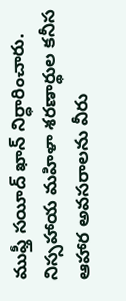ముఫ్తీ సయీద్‌ ఖాన్‌ నిర్ధారించారు. నిస్సహాయ మహిళా శరణార్థుల కనీస ఆహార అవసరాలను వీరు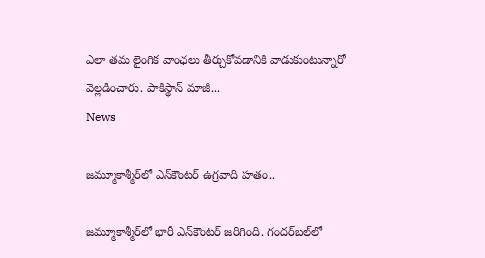ఎలా తమ లైంగిక వాంఛలు తీర్చుకోవడానికి వాడుకుంటున్నారో వెల్లడించారు. పాకిస్థాన్‌ మాజీ...
News

జమ్మూకాశ్మీర్‌లో ఎన్‌కౌంటర్ ఉగ్రవాది హతం..

జమ్మూకాశ్మీర్‌లో భారీ ఎన్‌కౌంటర్ జరిగింది. గందర్‌బల్‌లో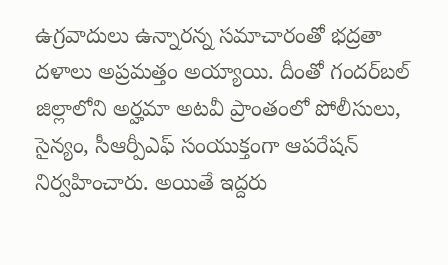ఉగ్రవాదులు ఉన్నారన్న సమాచారంతో భద్రతా దళాలు అప్రమత్తం అయ్యాయి. దీంతో గందర్‌బల్ జిల్లాలోని అర్హమా అటవీ ప్రాంతంలో పోలీసులు, సైన్యం, సీఆర్పీఎఫ్ సంయుక్తంగా ఆపరేషన్ నిర్వహించారు. అయితే ఇద్దరు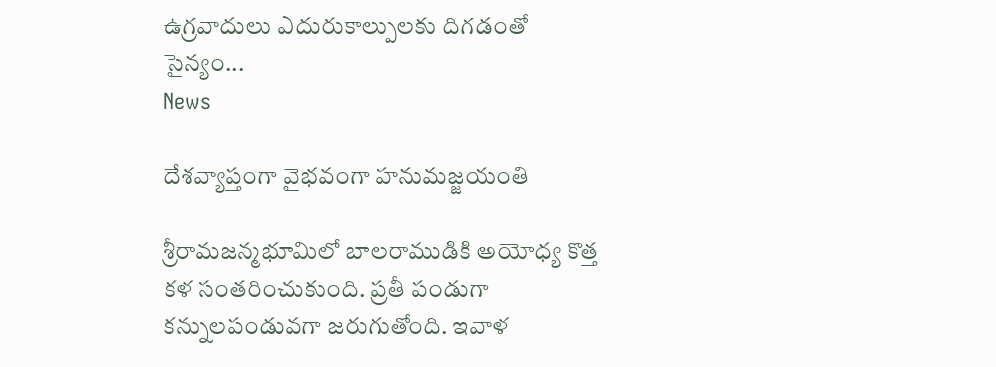ఉగ్రవాదులు ఎదురుకాల్పులకు దిగడంతో సైన్యం...
News

దేశవ్యాప్తంగా వైభవంగా హనుమజ్జయంతి

శ్రీరామజన్మభూమిలో బాలరాముడికి అయోధ్య కొత్త కళ సంతరించుకుంది. ప్రతీ పండుగా కన్నులపండువగా జరుగుతోంది. ఇవాళ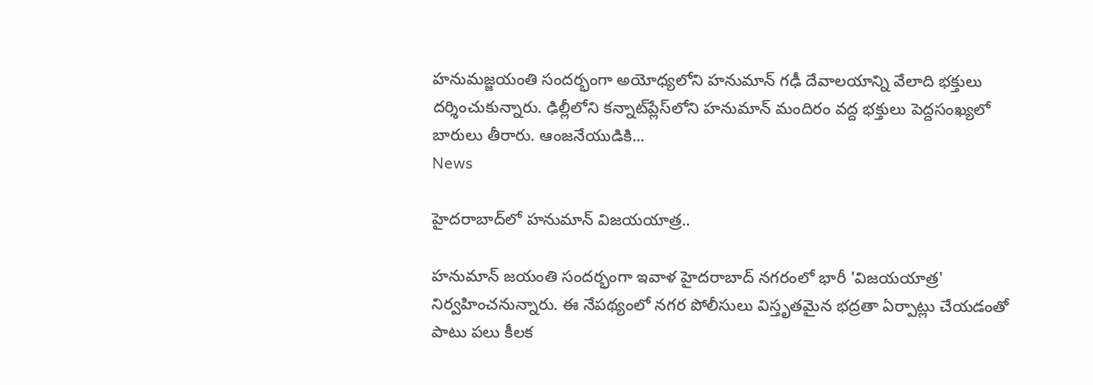హనుమజ్జయంతి సందర్భంగా అయోధ్యలోని హనుమాన్ గఢీ దేవాలయాన్ని వేలాది భక్తులు దర్శించుకున్నారు. ఢిల్లీలోని కన్నాట్‌ప్లేస్‌లోని హనుమాన్ మందిరం వద్ద భక్తులు పెద్దసంఖ్యలో బారులు తీరారు. ఆంజనేయుడికి...
News

హైదరాబాద్‌లో హనుమాన్ విజయయాత్ర..

హనుమాన్ జయంతి సందర్భంగా ఇవాళ‌ హైదరాబాద్ నగరంలో భారీ 'విజయయాత్ర' నిర్వహించనున్నారు. ఈ నేపథ్యంలో నగర పోలీసులు విస్తృతమైన భద్రతా ఏర్పాట్లు చేయడంతో పాటు పలు కీలక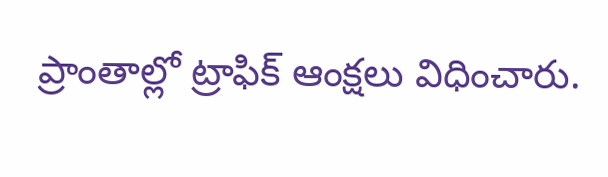ప్రాంతాల్లో ట్రాఫిక్ ఆంక్షలు విధించారు.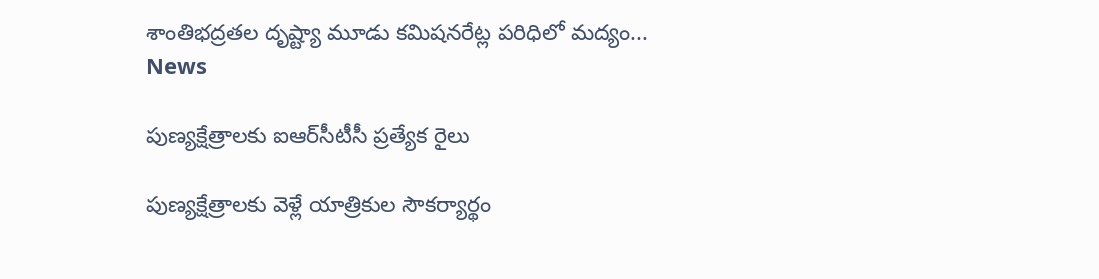శాంతిభద్రతల దృష్ట్యా మూడు కమిషనరేట్ల పరిధిలో మద్యం...
News

పుణ్యక్షేత్రాలకు ఐఆర్‌సీటీసీ ప్రత్యేక రైలు

పుణ్యక్షేత్రాలకు వెళ్లే యాత్రికుల సౌకర్యార్థం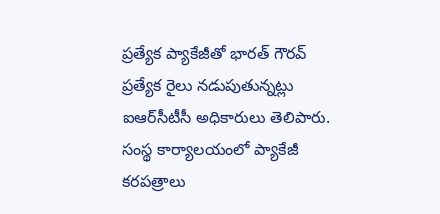ప్రత్యేక ప్యాకేజీతో భారత్‌ గౌరవ్‌ ప్రత్యేక రైలు నడుపుతున్నట్లు ఐఆర్‌సీటీసీ అధికారులు తెలిపారు.  సంస్థ కార్యాలయంలో ప్యాకేజీ కరపత్రాలు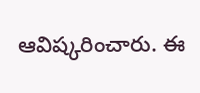ఆవిష్కరించారు. ఈ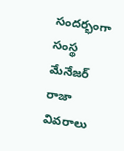సందర్భంగా సంస్థ మేనేజర్‌ రాజా వివరాలు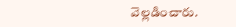వెల్లడించారు.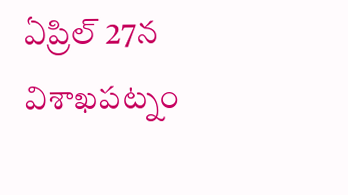ఏప్రిల్‌ 27న విశాఖపట్నం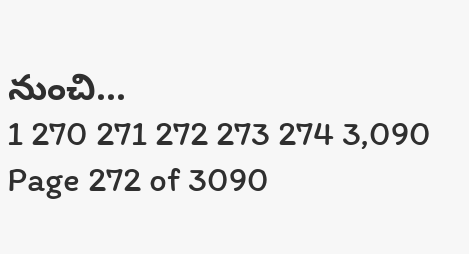నుంచి...
1 270 271 272 273 274 3,090
Page 272 of 3090